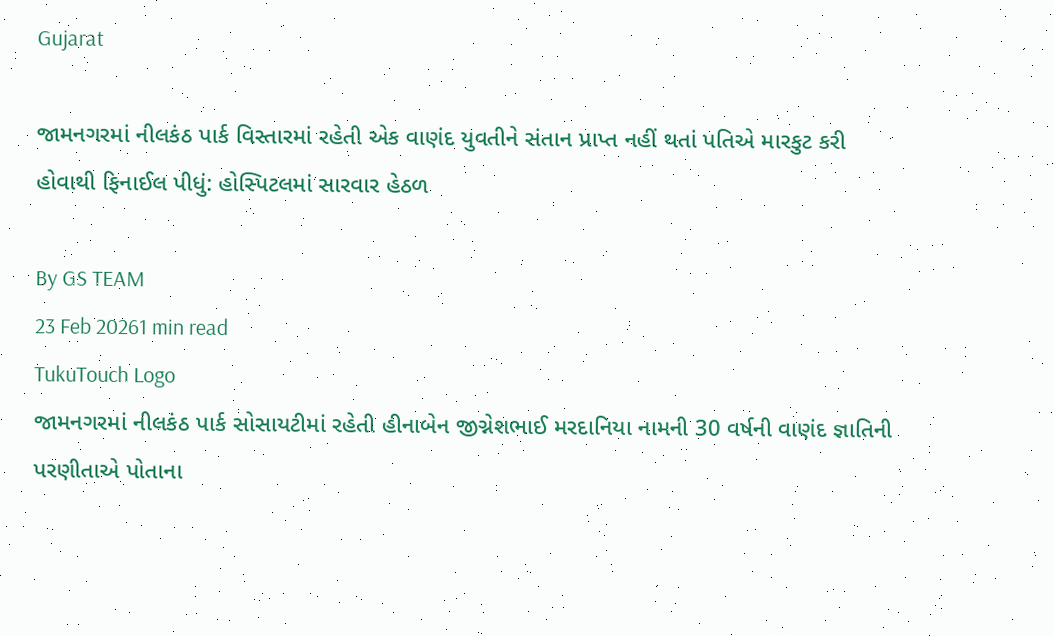Gujarat

જામનગરમાં નીલકંઠ પાર્ક વિસ્તારમાં રહેતી એક વાણંદ યુવતીને સંતાન પ્રાપ્ત નહીં થતાં પતિએ મારકુટ કરી હોવાથી ફિનાઈલ પીધું: હોસ્પિટલમાં સારવાર હેઠળ

By GS TEAM
23 Feb 20261 min read
TukuTouch Logo
જામનગરમાં નીલકંઠ પાર્ક સોસાયટીમાં રહેતી હીનાબેન જીગ્નેશભાઈ મરદાનિયા નામની 30 વર્ષની વાણંદ જ્ઞાતિની પરણીતાએ પોતાના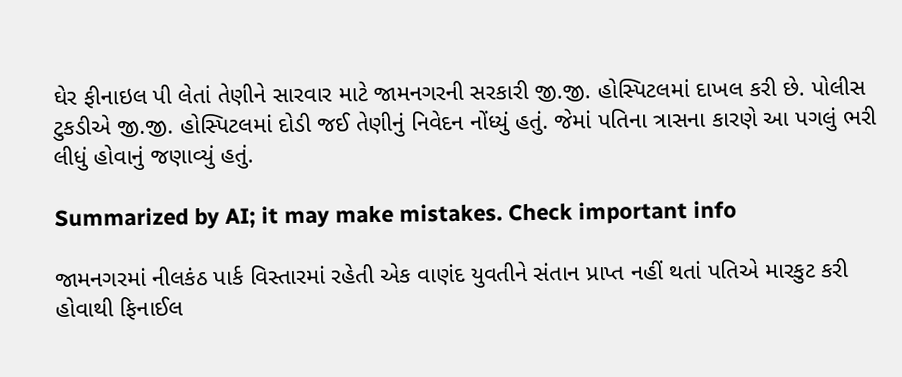ઘેર ફીનાઇલ પી લેતાં તેણીને સારવાર માટે જામનગરની સરકારી જી.જી. હોસ્પિટલમાં દાખલ કરી છે. પોલીસ ટુકડીએ જી.જી. હોસ્પિટલમાં દોડી જઈ તેણીનું નિવેદન નોંધ્યું હતું. જેમાં પતિના ત્રાસના કારણે આ પગલું ભરી લીધું હોવાનું જણાવ્યું હતું.

Summarized by AI; it may make mistakes. Check important info

જામનગરમાં નીલકંઠ પાર્ક વિસ્તારમાં રહેતી એક વાણંદ યુવતીને સંતાન પ્રાપ્ત નહીં થતાં પતિએ મારકુટ કરી હોવાથી ફિનાઈલ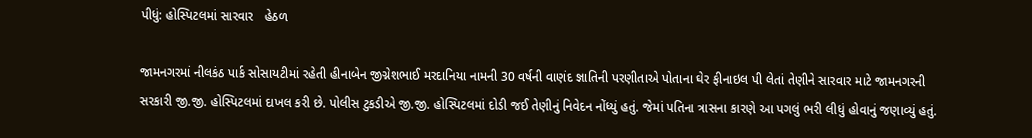પીધું: હોસ્પિટલમાં સારવાર   હેઠળ

જામનગરમાં નીલકંઠ પાર્ક સોસાયટીમાં રહેતી હીનાબેન જીગ્નેશભાઈ મરદાનિયા નામની 30 વર્ષની વાણંદ જ્ઞાતિની પરણીતાએ પોતાના ઘેર ફીનાઇલ પી લેતાં તેણીને સારવાર માટે જામનગરની સરકારી જી.જી. હોસ્પિટલમાં દાખલ કરી છે. પોલીસ ટુકડીએ જી.જી. હોસ્પિટલમાં દોડી જઈ તેણીનું નિવેદન નોંધ્યું હતું. જેમાં પતિના ત્રાસના કારણે આ પગલું ભરી લીધું હોવાનું જણાવ્યું હતું.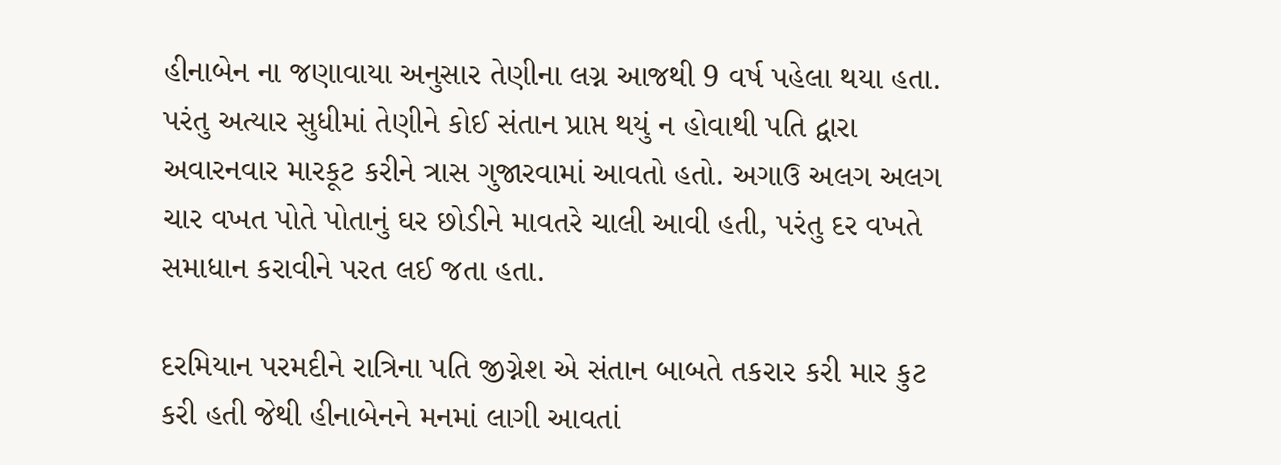હીનાબેન ના જણાવાયા અનુસાર તેણીના લગ્ન આજથી 9 વર્ષ પહેલા થયા હતા. પરંતુ અત્યાર સુધીમાં તેણીને કોઈ સંતાન પ્રાપ્ત થયું ન હોવાથી પતિ દ્વારા અવારનવાર મારકૂટ કરીને ત્રાસ ગુજારવામાં આવતો હતો. અગાઉ અલગ અલગ ચાર વખત પોતે પોતાનું ઘર છોડીને માવતરે ચાલી આવી હતી, પરંતુ દર વખતે સમાધાન કરાવીને પરત લઈ જતા હતા.

દરમિયાન પરમદીને રાત્રિના પતિ જીગ્નેશ એ સંતાન બાબતે તકરાર કરી માર કુટ કરી હતી જેથી હીનાબેનને મનમાં લાગી આવતાં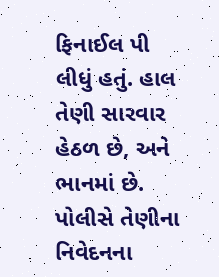ફિનાઈલ પી લીધું હતું. હાલ તેણી સારવાર હેઠળ છે, અને ભાનમાં છે. પોલીસે તેણીના નિવેદનના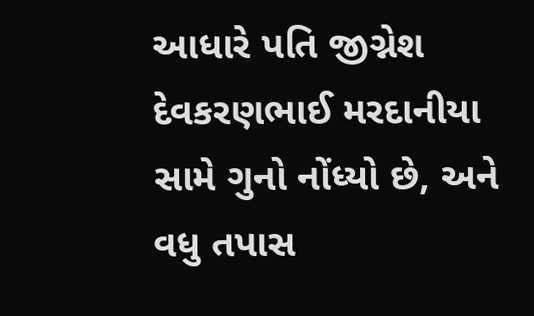આધારે પતિ જીગ્નેશ દેવકરણભાઈ મરદાનીયા સામે ગુનો નોંધ્યો છે, અને વધુ તપાસ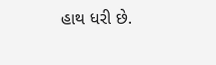હાથ ધરી છે.